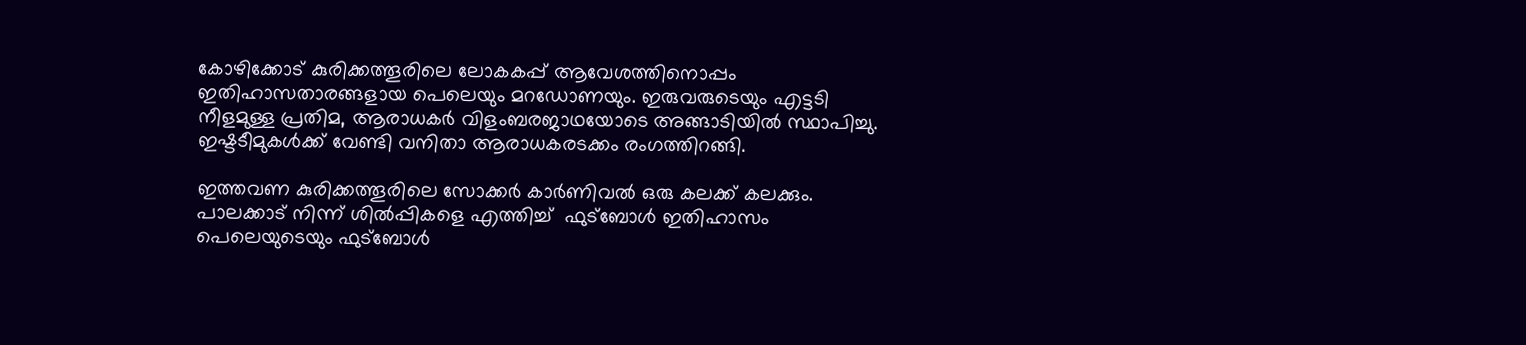കോഴിക്കോട് കുരിക്കത്തൂരിലെ ലോകകപ്പ് ആവേശത്തിനൊപ്പം ഇതിഹാസതാരങ്ങളായ പെലെയും മറഡോണയും. ഇരുവരുടെയും എട്ടടി നീളമുള്ള പ്രതിമ, ആരാധകര്‍ വിളംബരജാഥയോടെ അങ്ങാടിയില്‍ സ്ഥാപിച്ചു. ഇഷ്ടടീമുകള്‍ക്ക് വേണ്ടി വനിതാ ആരാധകരടക്കം രംഗത്തിറങ്ങി.

ഇത്തവണ കുരിക്കത്തൂരിലെ സോക്കര്‍ കാര്‍ണിവല്‍ ഒരു കലക്ക് കലക്കും. പാലക്കാട് നിന്ന് ശില്‍പ്പികളെ എത്തിച്ച്  ഫുട്ബോള്‍ ഇതിഹാസം പെലെയുടെയും ഫുട്ബോള്‍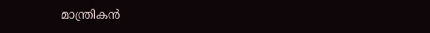മാന്ത്രികന്‍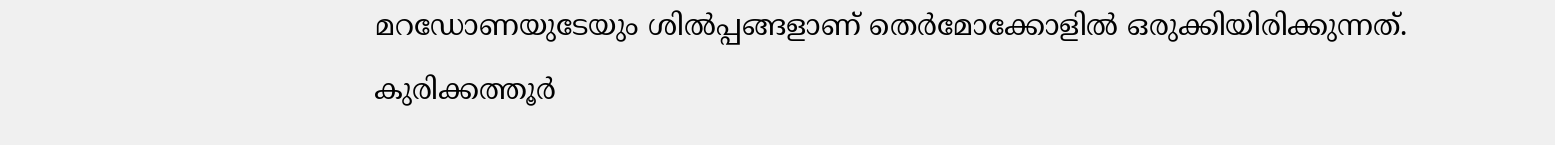മറഡോണയുടേയും ശില്‍പ്പങ്ങളാണ് തെര്‍മോക്കോളില്‍ ഒരുക്കിയിരിക്കുന്നത്. കുരിക്കത്തൂര്‍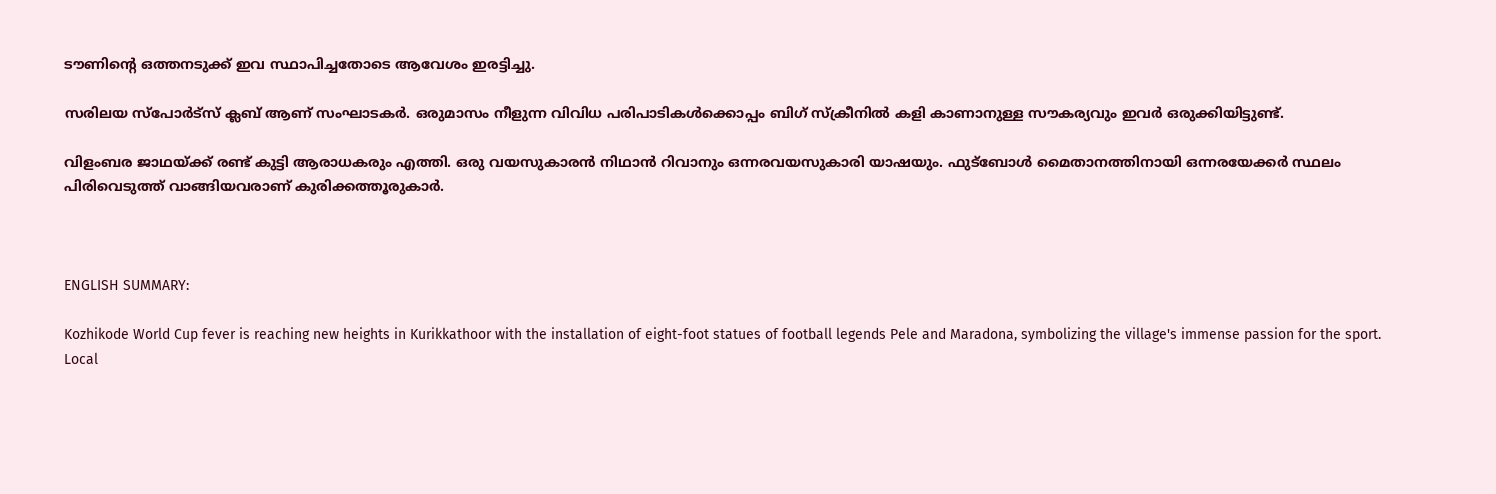ടൗണിന്‍റെ ഒത്തനടുക്ക് ഇവ സ്ഥാപിച്ചതോടെ ആവേശം ഇരട്ടിച്ചു.

സരിലയ സ്പോര്‍ട്സ് ക്ലബ് ആണ് സംഘാടകര്‍. ഒരുമാസം നീളുന്ന വിവിധ പരിപാടികള്‍ക്കൊപ്പം ബിഗ് സ്ക്രീനില്‍ കളി കാണാനുള്ള സൗകര്യവും ഇവര്‍ ഒരുക്കിയിട്ടുണ്ട്.

വിളംബര ജാഥയ്ക്ക് രണ്ട് കുട്ടി ആരാധകരും എത്തി. ഒരു വയസുകാരന്‍ നിഥാന്‍ റിവാനും ഒന്നരവയസുകാരി യാഷയും. ഫുട്ബോള്‍ മൈതാനത്തിനായി ഒന്നരയേക്കര്‍ സ്ഥലം പിരിവെടുത്ത് വാങ്ങിയവരാണ് കുരിക്കത്തൂരുകാര്‍.



ENGLISH SUMMARY:

Kozhikode World Cup fever is reaching new heights in Kurikkathoor with the installation of eight-foot statues of football legends Pele and Maradona, symbolizing the village's immense passion for the sport. Local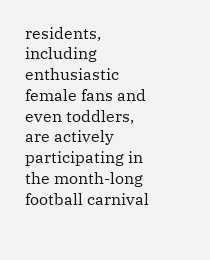residents, including enthusiastic female fans and even toddlers, are actively participating in the month-long football carnival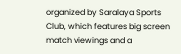organized by Saralaya Sports Club, which features big screen match viewings and a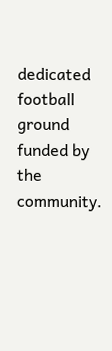dedicated football ground funded by the community.